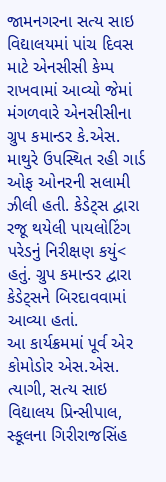જામનગરના સત્ય સાઇ વિદ્યાલયમાં પાંચ દિવસ માટે એનસીસી કેમ્પ રાખવામાં આવ્યો જેમાં મંગળવારે એનસીસીના ગ્રુપ કમાન્ડર કે.એસ. માથુરે ઉપસ્થિત રહી ગાર્ડ ઓફ ઓનરની સલામી ઝીલી હતી. કેડેટ્સ દ્વારા રજૂ થયેલી પાયલોટિંગ પરેડનું નિરીક્ષણ કયું< હતું. ગ્રુપ કમાન્ડર દ્વારા કેડેટ્સને બિરદાવવામાં આવ્યા હતાં.
આ કાર્યક્રમમાં પૂર્વ એર કોમોડોર એસ.એસ. ત્યાગી, સત્ય સાઇ વિદ્યાલય પ્રિન્સીપાલ, સ્કૂલના ગિરીરાજસિંહ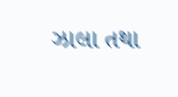ઝાલા તથા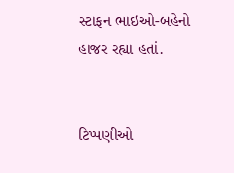સ્ટાફન ભાઇઓ-બહેનો હાજર રહ્યા હતાં.


ટિપ્પણીઓ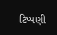ટિપ્પણી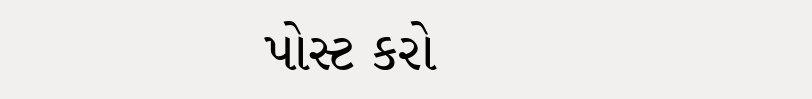પોસ્ટ કરો